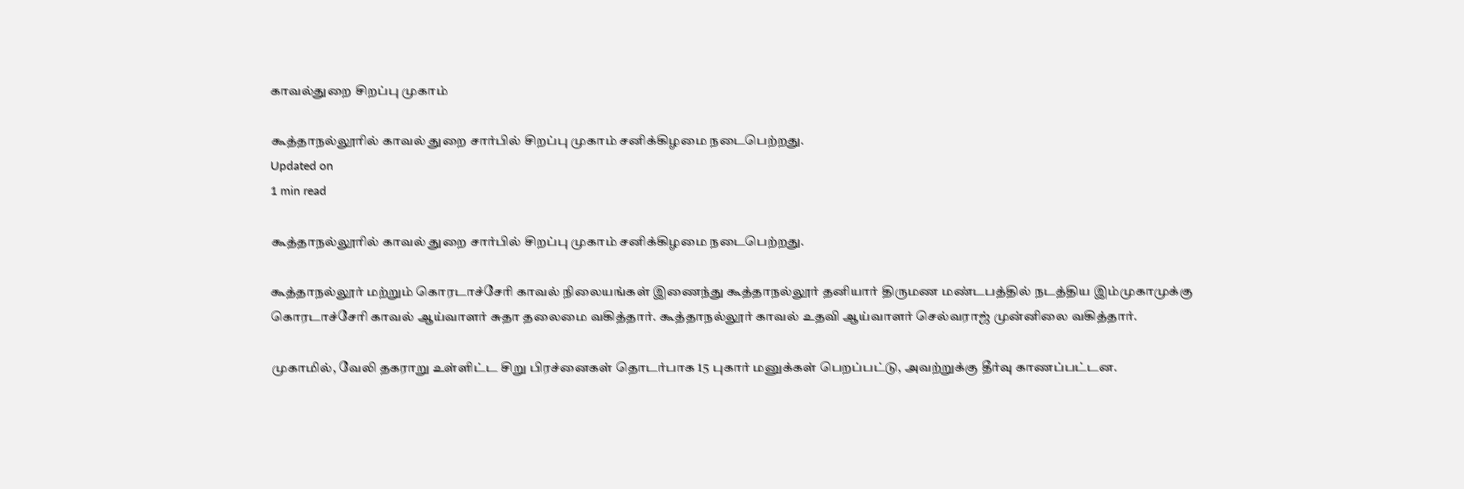காவல்துறை சிறப்பு முகாம்

கூத்தாநல்லூரில் காவல் துறை சார்பில் சிறப்பு முகாம் சனிக்கிழமை நடைபெற்றது.
Updated on
1 min read

கூத்தாநல்லூரில் காவல் துறை சார்பில் சிறப்பு முகாம் சனிக்கிழமை நடைபெற்றது.

கூத்தாநல்லூர் மற்றும் கொரடாச்சேரி காவல் நிலையங்கள் இணைந்து கூத்தாநல்லூர் தனியார் திருமண மண்டபத்தில் நடத்திய இம்முகாமுக்கு கொரடாச்சேரி காவல் ஆய்வாளர் சுதா தலைமை வகித்தார். கூத்தாநல்லூர் காவல் உதவி ஆய்வாளர் செல்வராஜ் முன்னிலை வகித்தார்.

முகாமில், வேலி தகராறு உள்ளிட்ட சிறு பிரச்னைகள் தொடர்பாக 15 புகார் மனுக்கள் பெறப்பட்டு, அவற்றுக்கு தீர்வு காணப்பட்டன.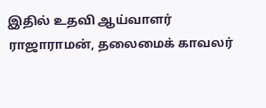இதில் உதவி ஆய்வாளர் ராஜாராமன், தலைமைக் காவலர்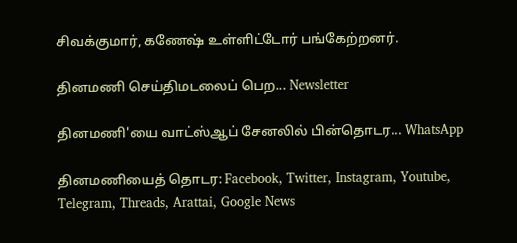சிவக்குமார், கணேஷ் உள்ளிட்டோர் பங்கேற்றனர்.

தினமணி செய்திமடலைப் பெற... Newsletter

தினமணி'யை வாட்ஸ்ஆப் சேனலில் பின்தொடர... WhatsApp

தினமணியைத் தொடர: Facebook, Twitter, Instagram, Youtube, Telegram, Threads, Arattai, Google News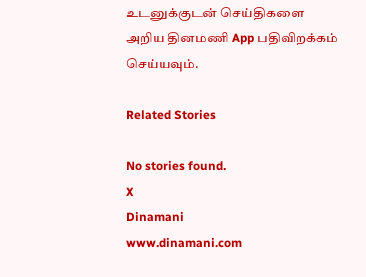உடனுக்குடன் செய்திகளை அறிய தினமணி App பதிவிறக்கம் செய்யவும்.

Related Stories

No stories found.
X
Dinamani
www.dinamani.com